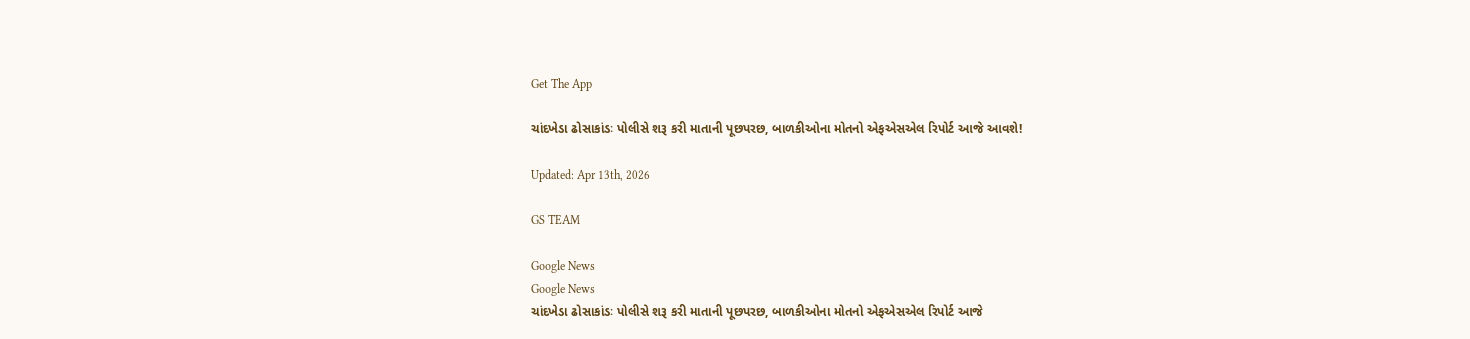Get The App

ચાંદખેડા ઢોસાકાંડઃ પોલીસે શરૂ કરી માતાની પૂછપરછ, બાળકીઓના મોતનો એફએસએલ રિપોર્ટ આજે આવશે!

Updated: Apr 13th, 2026

GS TEAM

Google News
Google News
ચાંદખેડા ઢોસાકાંડઃ પોલીસે શરૂ કરી માતાની પૂછપરછ, બાળકીઓના મોતનો એફએસએલ રિપોર્ટ આજે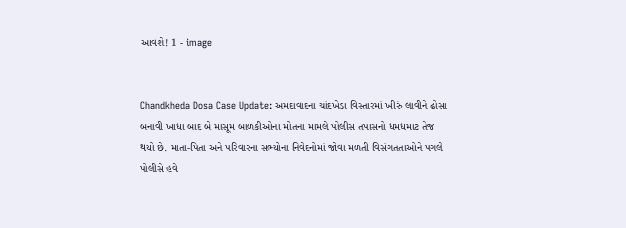આવશે! 1 - image


Chandkheda Dosa Case Update: અમદાવાદના ચાંદખેડા વિસ્તારમાં ખીરું લાવીને ઢોસા બનાવી ખાધા બાદ બે માસૂમ બાળકીઓના મોતના મામલે પોલીસ તપાસનો ધમધમાટ તેજ થયો છે. માતા-પિતા અને પરિવારના સભ્યોના નિવેદનોમાં જોવા મળતી વિસંગતતાઓને પગલે પોલીસે હવે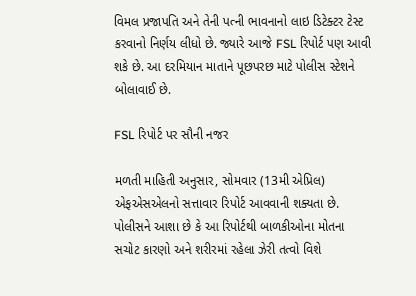વિમલ પ્રજાપતિ અને તેની પત્ની ભાવનાનો લાઇ ડિટેક્ટર ટેસ્ટ કરવાનો નિર્ણય લીધો છે. જ્યારે આજે FSL રિપોર્ટ પણ આવી શકે છે. આ દરમિયાન માતાને પૂછપરછ માટે પોલીસ સ્ટેશને બોલાવાઈ છે.

FSL રિપોર્ટ પર સૌની નજર

મળતી માહિતી અનુસાર, સોમવાર (13મી એપ્રિલ) એફએસએલનો સત્તાવાર રિપોર્ટ આવવાની શક્યતા છે. પોલીસને આશા છે કે આ રિપોર્ટથી બાળકીઓના મોતના સચોટ કારણો અને શરીરમાં રહેલા ઝેરી તત્વો વિશે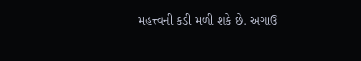મહત્ત્વની કડી મળી શકે છે. અગાઉ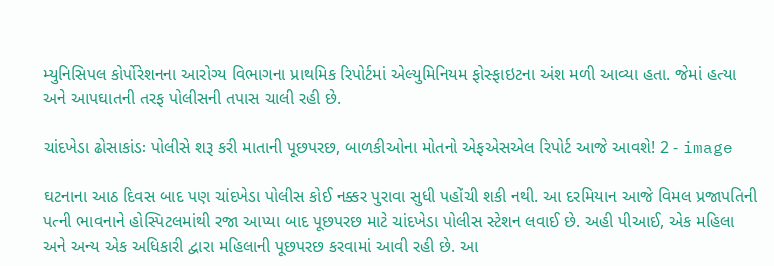મ્યુનિસિપલ કોર્પોરેશનના આરોગ્ય વિભાગના પ્રાથમિક રિપોર્ટમાં એલ્યુમિનિયમ ફોસ્ફાઇટના અંશ મળી આવ્યા હતા. જેમાં હત્યા અને આપઘાતની તરફ પોલીસની તપાસ ચાલી રહી છે.

ચાંદખેડા ઢોસાકાંડઃ પોલીસે શરૂ કરી માતાની પૂછપરછ, બાળકીઓના મોતનો એફએસએલ રિપોર્ટ આજે આવશે! 2 - image

ઘટનાના આઠ દિવસ બાદ પણ ચાંદખેડા પોલીસ કોઈ નક્કર પુરાવા સુધી પહોંચી શકી નથી. આ દરમિયાન આજે વિમલ પ્રજાપતિની પત્ની ભાવનાને હોસ્પિટલમાંથી રજા આપ્યા બાદ પૂછપરછ માટે ચાંદખેડા પોલીસ સ્ટેશન લવાઈ છે. અહી પીઆઈ, એક મહિલા અને અન્ય એક અધિકારી દ્વારા મહિલાની પૂછપરછ કરવામાં આવી રહી છે. આ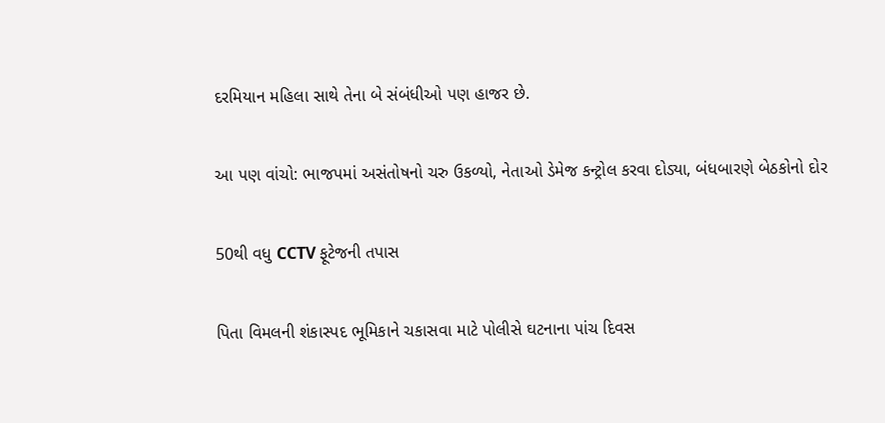દરમિયાન મહિલા સાથે તેના બે સંબંધીઓ પણ હાજર છે.

આ પણ વાંચો: ભાજપમાં અસંતોષનો ચરુ ઉકળ્યો, નેતાઓ ડેમેજ કન્ટ્રોલ કરવા દોડ્યા, બંધબારણે બેઠકોનો દોર

50થી વધુ CCTV ફૂટેજની તપાસ

પિતા વિમલની શંકાસ્પદ ભૂમિકાને ચકાસવા માટે પોલીસે ઘટનાના પાંચ દિવસ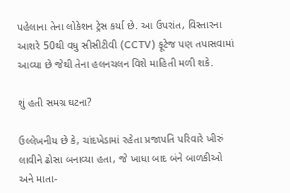પહેલાના તેના લોકેશન ટ્રેસ કર્યા છે. આ ઉપરાંત, વિસ્તારના આશરે 50થી વધુ સીસીટીવી (CCTV) ફૂટેજ પણ તપાસવામાં આવ્યા છે જેથી તેના હલનચલન વિશે માહિતી મળી શકે.

શું હતી સમગ્ર ઘટના?

ઉલ્લેખનીય છે કે, ચાંદખેડામાં રહેતા પ્રજાપતિ પરિવારે ખીરું લાવીને ઢોસા બનાવ્યા હતા, જે ખાધા બાદ બંને બાળકીઓ અને માતા-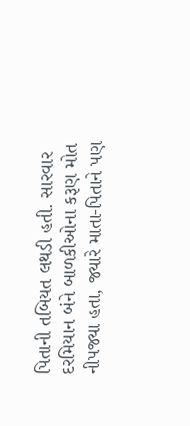પિતાની તબિયત લથડી હતી. સારવાર દરમિયાન બંને બાળકીઓના કરૂણ મોત નીપજ્યા હતા, જ્યારે માતા-પિતાને પણ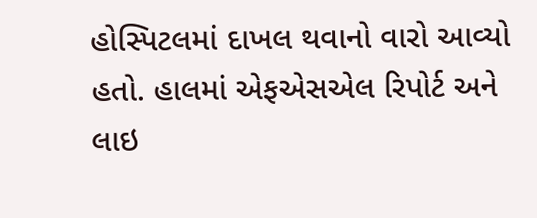હોસ્પિટલમાં દાખલ થવાનો વારો આવ્યો હતો. હાલમાં એફએસએલ રિપોર્ટ અને લાઇ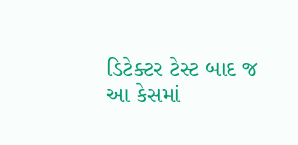ડિટેક્ટર ટેસ્ટ બાદ જ આ કેસમાં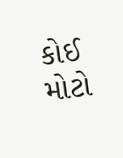કોઈ મોટો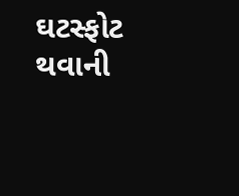ઘટસ્ફોટ થવાની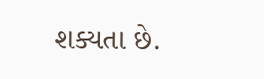શક્યતા છે.